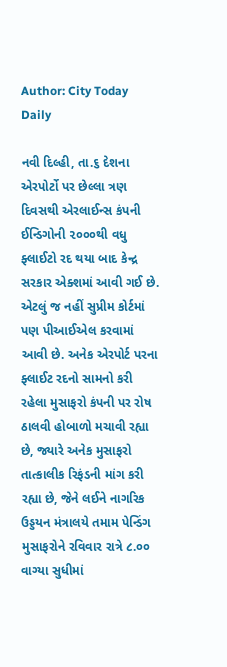Author: City Today Daily

નવી દિલ્હી, તા.૬ દેશના એરપોર્ટો પર છેલ્લા ત્રણ દિવસથી એરલાઈન્સ કંપની ઈન્ડિગોની ૨૦૦૦થી વધુ ફ્લાઈટો રદ થયા બાદ કેન્દ્ર સરકાર એક્શમાં આવી ગઈ છે. એટલું જ નહીં સુપ્રીમ કોર્ટમાં પણ પીઆઈએલ કરવામાં આવી છે. અનેક એરપોર્ટ પરના ફ્લાઈટ રદનો સામનો કરી રહેલા મુસાફરો કંપની પર રોષ ઠાલવી હોબાળો મચાવી રહ્યા છે, જ્યારે અનેક મુસાફરો તાત્કાલીક રિફંડની માંગ કરી રહ્યા છે, જેને લઈને નાગરિક ઉડ્ડયન મંત્રાલયે તમામ પેન્ડિંગ મુસાફરોને રવિવાર રાત્રે ૮.૦૦ વાગ્યા સુધીમાં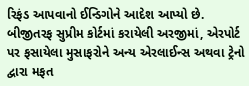રિફંડ આપવાનો ઈન્ડિગોને આદેશ આપ્યો છે. બીજીતરફ સુપ્રીમ કોર્ટમાં કરાયેલી અરજીમાં, એરપોર્ટ પર ફસાયેલા મુસાફરોને અન્ય એરલાઈન્સ અથવા ટ્રેનો દ્વારા મફત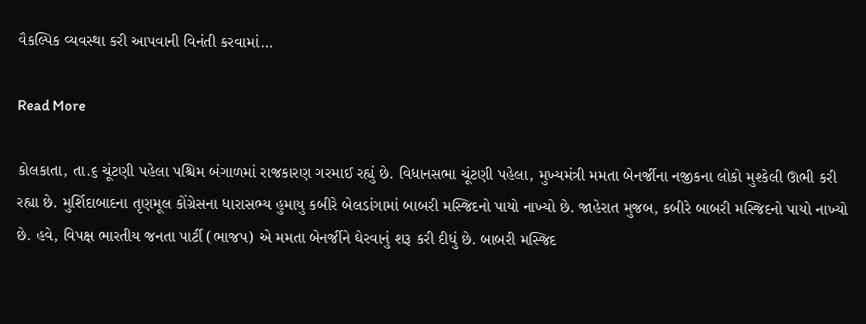વૈકલ્પિક વ્યવસ્થા કરી આપવાની વિનંતી કરવામાં…

Read More

કોલકાતા, તા.૬ ચૂંટણી પહેલા પશ્ચિમ બંગાળમાં રાજકારણ ગરમાઈ રહ્યું છે. વિધાનસભા ચૂંટણી પહેલા, મુખ્યમંત્રી મમતા બેનર્જીના નજીકના લોકો મુશ્કેલી ઊભી કરી રહ્યા છે. મુર્શિદાબાદના તૃણમૂલ કોંગ્રેસના ધારાસભ્ય હુમાયુ કબીરે બેલડાંગામાં બાબરી મસ્જિદનો પાયો નાખ્યો છે. જાહેરાત મુજબ, કબીરે બાબરી મસ્જિદનો પાયો નાખ્યો છે. હવે, વિપક્ષ ભારતીય જનતા પાર્ટી (ભાજપ) એ મમતા બેનર્જીને ઘેરવાનું શરૂ કરી દીધું છે. બાબરી મસ્જિદ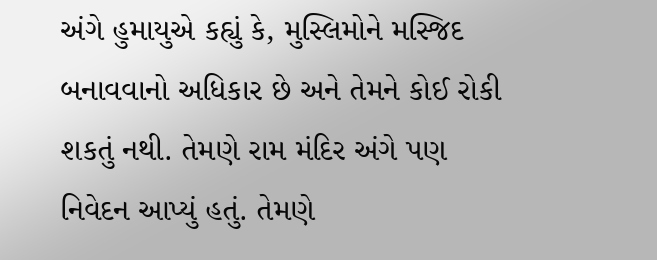અંગે હુમાયુએ કહ્યું કે, મુસ્લિમોને મસ્જિદ બનાવવાનો અધિકાર છે અને તેમને કોઈ રોકી શકતું નથી. તેમણે રામ મંદિર અંગે પણ નિવેદન આપ્યું હતું. તેમણે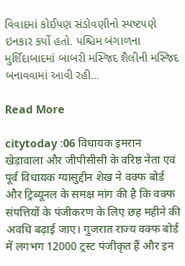વિવાદમાં કોઈપણ સંડોવણીનો સ્પષ્ટપણે ઇનકાર કર્યો હતો. પશ્ચિમ બંગાળના મુર્શિદાબાદમાં બાબરી મસ્જિદ શૈલીની મસ્જિદ બનાવવામાં આવી રહી…

Read More

citytoday :06 विधायक इमरान खेड़ावाला और जीपीसीसी के वरिष्ठ नेता एवं पूर्व विधायक ग्यासुद्दीन शेख ने वक्फ बोर्ड और ट्रिब्यूनल के समक्ष मांग की है कि वक्फ संपत्तियों के पंजीकरण के लिए छह महीने की अवधि बढ़ाई जाए। गुजरात राज्य वक्फ बोर्ड में लगभग 12000 ट्रस्ट पंजीकृत हैं और इन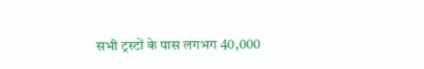सभी ट्रस्टों के पास लगभग 40,000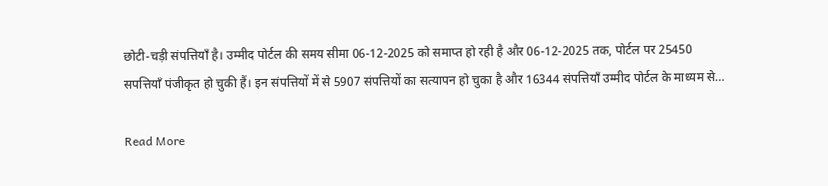छोटी-चड़ी संपत्तियाँ है। उम्मीद पोर्टल की समय सीमा 06-12-2025 को समाप्त हो रही है और 06-12-2025 तक, पोर्टल पर 25450 सपत्तियाँ पंजीकृत हो चुकी हैं। इन संपत्तियों में से 5907 संपत्तियों का सत्यापन हो चुका है और 16344 संपत्तियाँ उम्मीद पोर्टल के माध्यम से…

Read More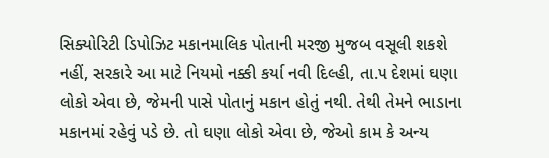સિક્યોરિટી ડિપોઝિટ મકાનમાલિક પોતાની મરજી મુજબ વસૂલી શકશે નહીં, સરકારે આ માટે નિયમો નક્કી કર્યા નવી દિલ્હી, તા.૫ દેશમાં ઘણા લોકો એવા છે, જેમની પાસે પોતાનું મકાન હોતું નથી. તેથી તેમને ભાડાના મકાનમાં રહેવું પડે છે. તો ઘણા લોકો એવા છે, જેઓ કામ કે અન્ય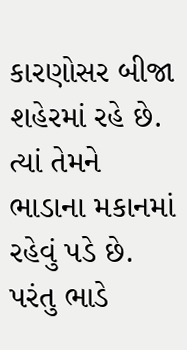કારણોસર બીજા શહેરમાં રહે છે. ત્યાં તેમને ભાડાના મકાનમાં રહેવું પડે છે. પરંતુ ભાડે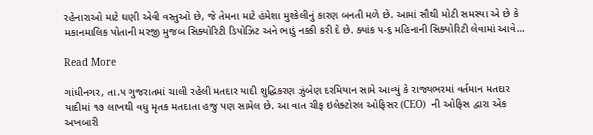રહેનારાઓ માટે ઘણી એવી વસ્તુઓ છે, જે તેમના માટે હંમેશા મુશ્કેલીનું કારણ બનતી મળે છે. આમાં સૌથી મોટી સમસ્યા એ છે કે મકાનમાલિક પોતાની મરજી મુજબ સિક્યોરિટી ડિપોઝિટ અને ભાડું નક્કી કરી દે છે. ક્યાંક ૫-૬ મહિનાની સિક્યોરિટી લેવામાં આવે…

Read More

ગાંધીનગર, તા.૫ ગુજરાતમાં ચાલી રહેલી મતદાર યાદી શુદ્ધિકરણ ઝુંબેણ દરમિયાન સામે આવ્યું કે રાજ્યભરમાં વર્તમાન મતદાર યાદીમાં ૧૭ લાખથી વધુ મૃતક મતદાતા હજુ પણ સામેલ છે. આ વાત ચીફ ઇલેક્ટોરલ ઓફિસર (CEO)  ની ઓફિસ દ્વારા એક અખબારી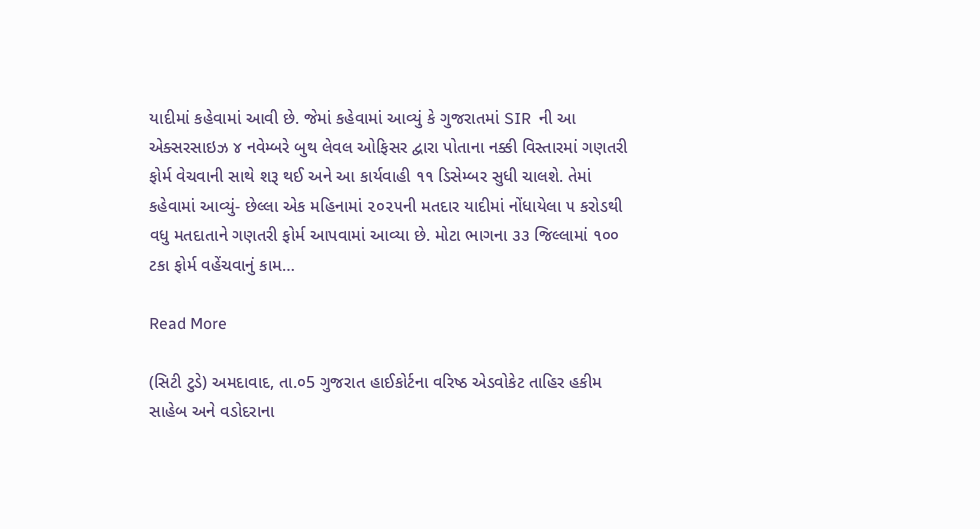યાદીમાં કહેવામાં આવી છે. જેમાં કહેવામાં આવ્યું કે ગુજરાતમાં SIR  ની આ એક્સરસાઇઝ ૪ નવેમ્બરે બુથ લેવલ ઓફિસર દ્વારા પોતાના નક્કી વિસ્તારમાં ગણતરી ફોર્મ વેચવાની સાથે શરૂ થઈ અને આ કાર્યવાહી ૧૧ ડિસેમ્બર સુધી ચાલશે. તેમાં કહેવામાં આવ્યું- છેલ્લા એક મહિનામાં ૨૦૨૫ની મતદાર યાદીમાં નોંધાયેલા ૫ કરોડથી વધુ મતદાતાને ગણતરી ફોર્મ આપવામાં આવ્યા છે. મોટા ભાગના ૩૩ જિલ્લામાં ૧૦૦ ટકા ફોર્મ વહેંચવાનું કામ…

Read More

(સિટી ટુડે) અમદાવાદ, તા.૦5 ગુજરાત હાઈકોર્ટના વરિષ્ઠ એડવોકેટ તાહિર હકીમ સાહેબ અને વડોદરાના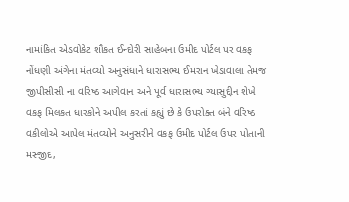નામાંકિત એડવોકેટ શૌકત ઈન્દોરી સાહેબના ઉમીદ પોર્ટલ પર વકફ નોંધણી અંગેના મંતવ્યો અનુસંધાને ધારાસભ્ય ઈમરાન ખેડાવાલા તેમજ જીપીસીસી ના વરિષ્ઠ આગેવાન અને પૂર્વ ધારાસભ્ય ગ્યાસુદ્દીન શેખે વકફ મિલકત ધારકોને અપીલ કરતાં કહ્યું છે કે ઉપરોક્ત બંને વરિષ્ઠ વકીલોએ આપેલ મંતવ્યોને અનુસરીને વકફ ઉમીદ પોર્ટલ ઉપર પોતાની મસ્જીદ,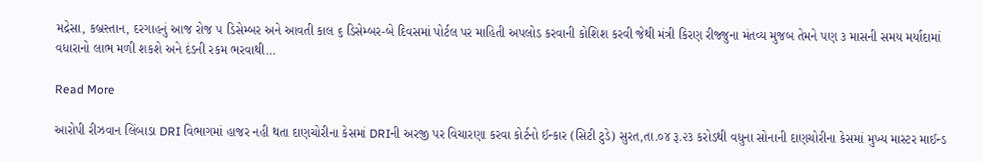મદ્રેસા, કબ્રસ્તાન, દરગાહનું આજ રોજ ૫ ડિસેમ્બર અને આવતી કાલ ૬ ડિસેમ્બર-બે દિવસમાં પોર્ટલ પર માહિતી અપલોડ કરવાની કોશિશ કરવી જેથી મંત્રી કિરણ રીજ્જુના મંતવ્ય મુજબ તેમને પણ ૩ માસની સમય મર્યાદામાં વધારાનો લાભ મળી શકશે અને દંડની રકમ ભરવાથી…

Read More

આરોપી રીઝવાન લિંબાડા DRI વિભાગમાં હાજર નહી થતા દાણચોરીના કેસમાં DRIની અરજી પર વિચારણા કરવા કોર્ટનો ઈન્કાર (સિટી ટુડે) સુરત,તા.૦૪ રૂ.૨૩ કરોડથી વધુના સોનાની દાણચોરીના કેસમાં મુખ્ય માસ્ટર માઈન્ડ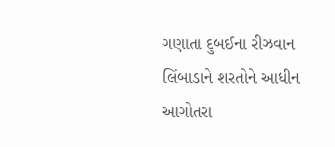ગણાતા દુબઈના રીઝવાન લિંબાડાને શરતોને આધીન આગોતરા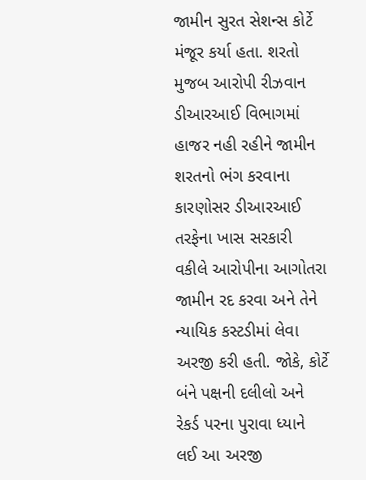જામીન સુરત સેશન્સ કોર્ટે મંજૂર કર્યા હતા. શરતો મુજબ આરોપી રીઝવાન ડીઆરઆઈ વિભાગમાં હાજર નહી રહીને જામીન શરતનો ભંગ કરવાના કારણોસર ડીઆરઆઈ તરફેના ખાસ સરકારી વકીલે આરોપીના આગોતરા જામીન રદ કરવા અને તેને ન્યાયિક કસ્ટડીમાં લેવા અરજી કરી હતી. જોકે, કોર્ટે બંને પક્ષની દલીલો અને રેકર્ડ પરના પુરાવા ધ્યાને લઈ આ અરજી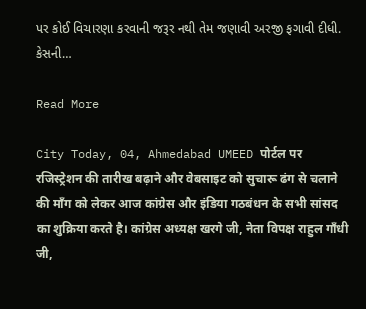પર કોઈ વિચારણા કરવાની જરૂર નથી તેમ જણાવી અરજી ફગાવી દીધી. કેસની…

Read More

City Today, 04, Ahmedabad UMEED पोर्टल पर रजिस्ट्रेशन की तारीख बढ़ाने और वेबसाइट को सुचारू ढंग से चलाने की माँग को लेकर आज कांग्रेस और इंडिया गठबंधन के सभी सांसद का शुक्रिया करते है। कांग्रेस अध्यक्ष खरगे जी, नेता विपक्ष राहुल गाँधी जी,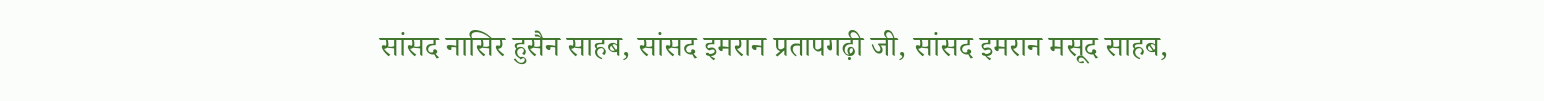सांसद नासिर हुसैन साहब, सांसद इमरान प्रतापगढ़ी जी, सांसद इमरान मसूद साहब,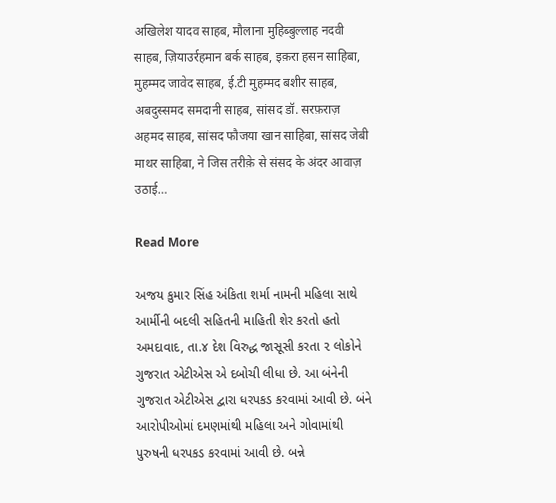अखिलेश यादव साहब, मौलाना मुहिब्बुल्लाह नदवी साहब, ज़ियाउर्रहमान बर्क साहब, इक़रा हसन साहिबा, मुहम्मद जावेद साहब, ई.टी मुहम्मद बशीर साहब, अबदुस्समद समदानी साहब, सांसद डॉ. सरफ़राज़ अहमद साहब, सांसद फौजया खान साहिबा, सांसद जेबी माथर साहिबा, ने जिस तरीक़े से संसद के अंदर आवाज़ उठाई…

Read More

અજય કુમાર સિંહ અંકિતા શર્મા નામની મહિલા સાથે આર્મીની બદલી સહિતની માહિતી શેર કરતો હતો અમદાવાદ, તા.૪ દેશ વિરુદ્ધ જાસૂસી કરતા ૨ લોકોને ગુજરાત એટીએસ એ દબોચી લીધા છે. આ બંનેની ગુજરાત એટીએસ દ્વારા ધરપકડ કરવામાં આવી છે. બંને આરોપીઓમાં દમણમાંથી મહિલા અને ગોવામાંથી પુરુષની ધરપકડ કરવામાં આવી છે. બન્ને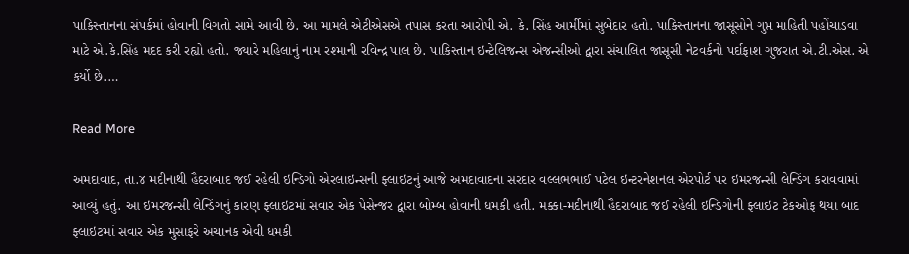પાકિસ્તાનના સંપર્કમાં હોવાની વિગતો સામે આવી છે. આ મામલે એટીએસએ તપાસ કરતા આરોપી એ. કે. સિંહ આર્મીમાં સુબેદાર હતો. પાકિસ્તાનના જાસૂસોને ગુપ્ત માહિતી પહોંચાડવા માટે એ.કે.સિંહ મદદ કરી રહ્યો હતો. જ્યારે મહિલાનું નામ રશ્માની રવિન્દ્ર પાલ છે. પાકિસ્તાન ઇન્ટેલિજન્સ એજન્સીઓ દ્વારા સંચાલિત જાસૂસી નેટવર્કનો પર્દાફાશ ગુજરાત એ.ટી.એસ. એ કર્યો છે.…

Read More

અમદાવાદ, તા.૪ મદીનાથી હૈદરાબાદ જઈ રહેલી ઇન્ડિગો એરલાઇન્સની ફ્લાઇટનું આજે અમદાવાદના સરદાર વલ્લભભાઈ પટેલ ઇન્ટરનેશનલ એરપોર્ટ પર ઇમરજન્સી લેન્ડિંગ કરાવવામાં આવ્યું હતું. આ ઇમરજન્સી લેન્ડિંગનું કારણ ફ્લાઇટમાં સવાર એક પેસેન્જર દ્વારા બોમ્બ હોવાની ધમકી હતી. મક્કા-મદીનાથી હૈદરાબાદ જઈ રહેલી ઇન્ડિગોની ફ્લાઇટ ટેકઓફ થયા બાદ ફ્લાઇટમાં સવાર એક મુસાફરે અચાનક એવી ધમકી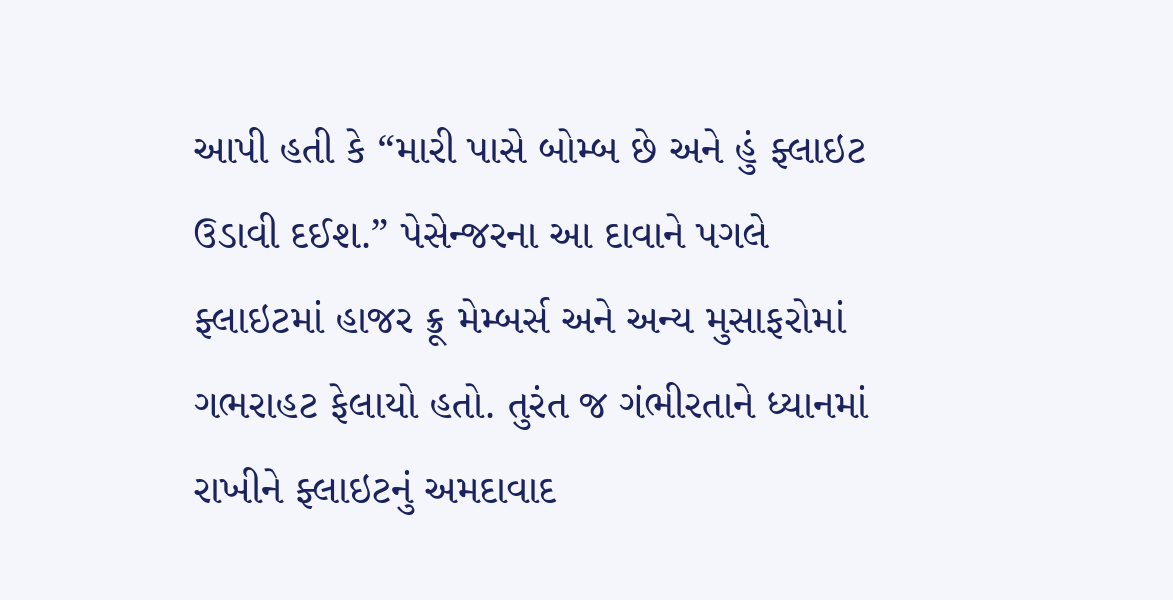આપી હતી કે “મારી પાસે બોમ્બ છે અને હું ફ્લાઇટ ઉડાવી દઈશ.” પેસેન્જરના આ દાવાને પગલે ફ્લાઇટમાં હાજર ક્રૂ મેમ્બર્સ અને અન્ય મુસાફરોમાં ગભરાહટ ફેલાયો હતો. તુરંત જ ગંભીરતાને ધ્યાનમાં રાખીને ફ્લાઇટનું અમદાવાદ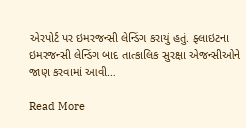એરપોર્ટ પર ઇમરજન્સી લેન્ડિંગ કરાયું હતું. ફ્લાઇટના ઇમરજન્સી લેન્ડિંગ બાદ તાત્કાલિક સુરક્ષા એજન્સીઓને જાણ કરવામાં આવી…

Read More